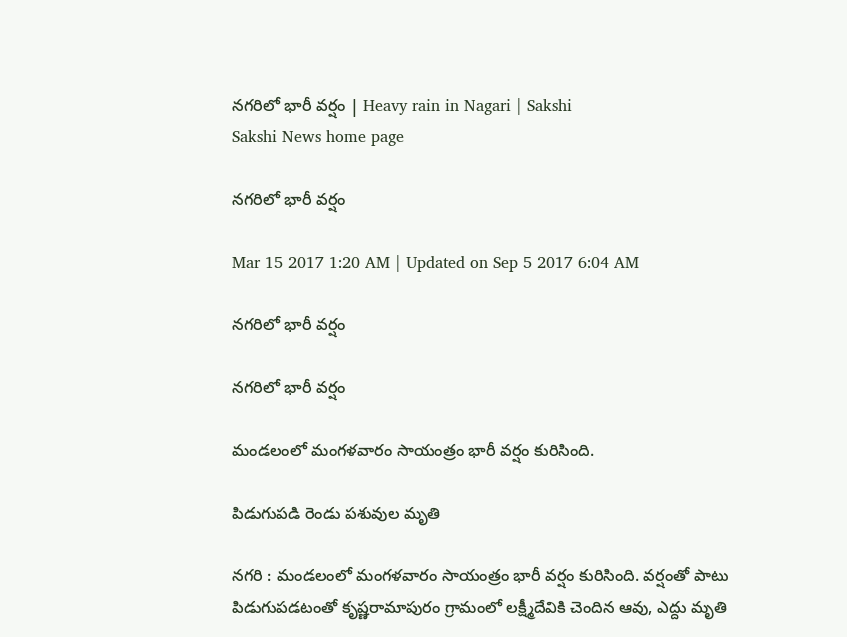నగరిలో భారీ వర్షం | Heavy rain in Nagari | Sakshi
Sakshi News home page

నగరిలో భారీ వర్షం

Mar 15 2017 1:20 AM | Updated on Sep 5 2017 6:04 AM

నగరిలో భారీ వర్షం

నగరిలో భారీ వర్షం

మండలంలో మంగళవారం సాయంత్రం భారీ వర్షం కురిసింది.

పిడుగుపడి రెండు పశువుల మృతి

నగరి : మండలంలో మంగళవారం సాయంత్రం భారీ వర్షం కురిసింది. వర్షంతో పాటు పిడుగుపడటంతో కృష్ణరామాపురం గ్రామంలో లక్ష్మీదేవికి చెందిన ఆవు, ఎద్దు మృతి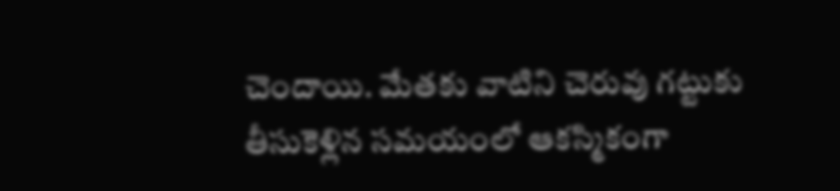చెందాయి. మేతకు వాటిని చెరువు గట్టుకు తీసుకెళ్లిన సమయంలో ఆకస్మికంగా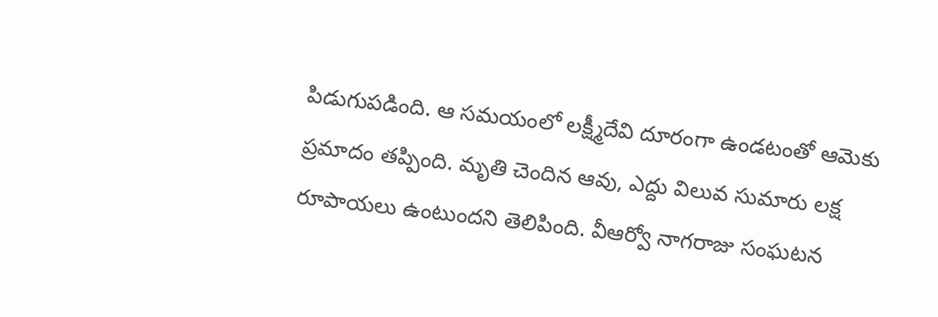పిడుగుపడింది. ఆ సమయంలో లక్ష్మీదేవి దూరంగా ఉండటంతో ఆమెకు ప్రమాదం తప్పింది. మృతి చెందిన ఆవు, ఎద్దు విలువ సుమారు లక్ష రూపాయలు ఉంటుందని తెలిపింది. వీఆర్వో నాగరాజు సంఘటన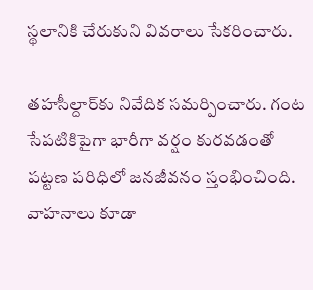స్థలానికి చేరుకుని వివరాలు సేకరించారు.

తహసీల్దార్‌కు నివేదిక సమర్పించారు. గంట సేపటికిపైగా భారీగా వర్షం కురవడంతో పట్టణ పరిధిలో జనజీవనం స్తంభించింది. వాహనాలు కూడా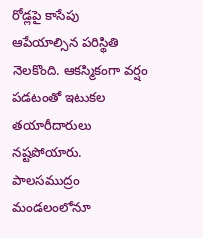రోడ్లపై కాసేపు ఆపేయాల్సిన పరిస్థితి నెలకొంది. ఆకస్మికంగా వర్షం పడటంతో ఇటుకల తయారీదారులు నష్టపోయారు. పాలసముద్రం మండలంలోనూ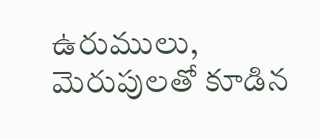ఉరుములు, మెరుపులతో కూడిన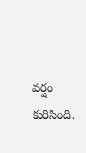వర్షం కురిసింది.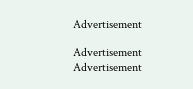Advertisement

Advertisement
Advertisement